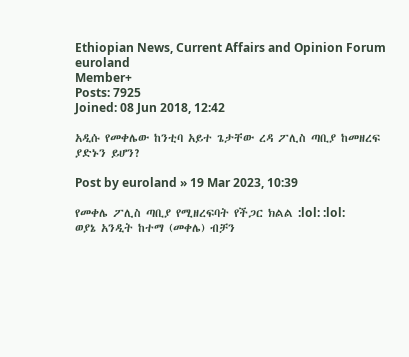Ethiopian News, Current Affairs and Opinion Forum
euroland
Member+
Posts: 7925
Joined: 08 Jun 2018, 12:42

አዲሱ የመቀሌው ከንቲባ አይተ ጌታቸው ረዳ ፖሊስ ጣቢያ ከመዘረፍ ያድኑን ይሆን?

Post by euroland » 19 Mar 2023, 10:39

የመቀሌ ፖሊስ ጣቢያ የሚዘረፍባት የችጋር ክልል :lol: :lol:
ወያኔ አንዲት ከተማ (መቀሌ) ብቻን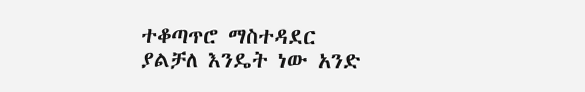ተቆጣጥሮ ማስተዳደር ያልቻለ እንዴት ነው አንድ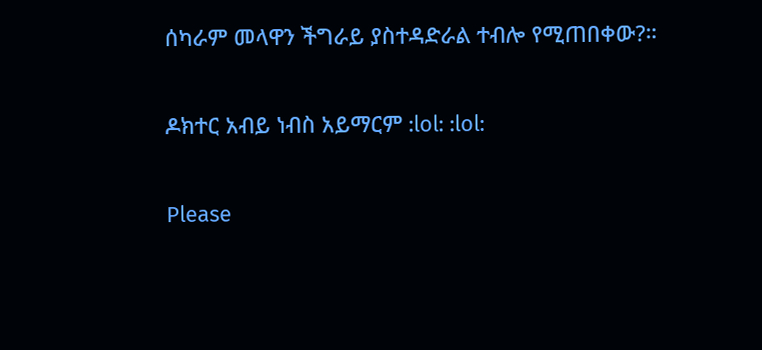ሰካራም መላዋን ችግራይ ያስተዳድራል ተብሎ የሚጠበቀው?።

ዶክተር አብይ ነብስ አይማርም :lol: :lol:

Please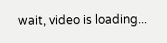wait, video is loading...